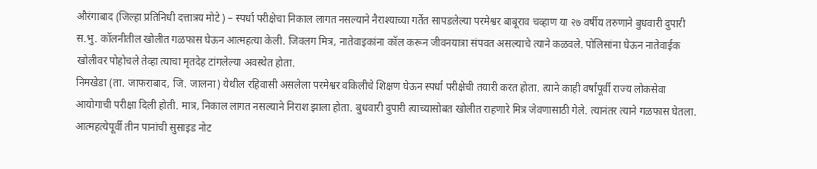औरंगाबाद (जिल्हा प्रतिनिधी दत्तात्रय मोटे) – स्पर्धा परीक्षेचा निकाल लागत नसल्याने नैराश्याच्या गर्तेत सापडलेल्या परमेश्वर बाबूराव चव्हाण या २७ वर्षीय तरुणाने बुधवारी दुपारी स.भु. कॉलनीतील खोलीत गळफास घेऊन आत्महत्या केली. जिवलग मित्र, नातेवाइकांना कॉल करून जीवनयात्रा संपवत असल्याचे त्याने कळवले. पोलिसांना घेऊन नातेवाईक खोलीवर पोहोचले तेव्हा त्याचा मृतदेह टांगलेल्या अवस्थेत होता.
निमखेडा (ता. जाफराबाद, जि. जालना) येथील रहिवासी असलेला परमेश्वर वकिलीचे शिक्षण घेऊन स्पर्धा परीक्षेची तयारी करत होता. त्याने काही वर्षांपूर्वी राज्य लोकसेवा आयोगाची परीक्षा दिली होती. मात्र, निकाल लागत नसल्याने निराश झाला होता. बुधवारी दुपारी त्याच्यासोबत खोलीत राहणारे मित्र जेवणासाठी गेले. त्यानंतर त्याने गळफास घेतला.
आत्महत्येपूर्वी तीन पानांची सुसाइड नोट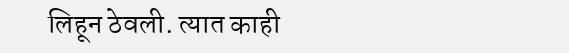लिहून ठेवली. त्यात काही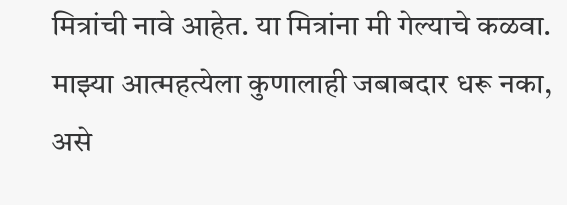मित्रांची नावे आहेत. या मित्रांना मी गेल्याचे कळवा. माझ्या आत्महत्येला कुणालाही जबाबदार धरू नका, असे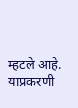म्हटले आहे. याप्रकरणी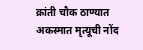क्रांती चौक ठाण्यात अकस्मात मृत्यूची नोंद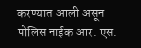करण्यात आली असून पोलिस नाईक आर. एस.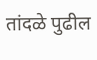तांदळे पुढील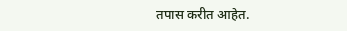तपास करीत आहेत.